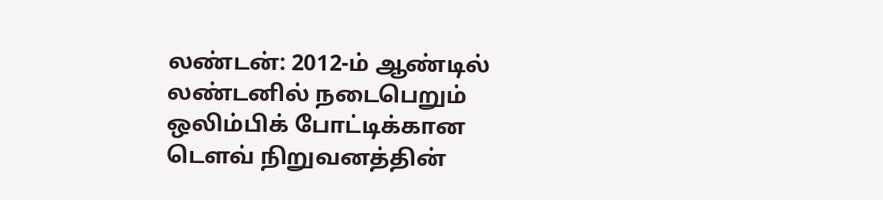லண்டன்: 2012-ம் ஆண்டில் லண்டனில் நடைபெறும் ஒலிம்பிக் போட்டிக்கான டெளவ் நிறுவனத்தின்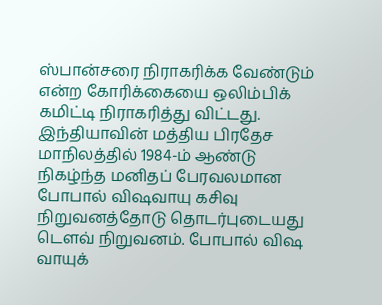ஸ்பான்சரை நிராகரிக்க வேண்டும் என்ற கோரிக்கையை ஒலிம்பிக் கமிட்டி நிராகரித்து விட்டது.
இந்தியாவின் மத்திய பிரதேச மாநிலத்தில் 1984-ம் ஆண்டு நிகழ்ந்த மனிதப் பேரவலமான போபால் விஷவாயு கசிவு நிறுவனத்தோடு தொடர்புடையது டெளவ் நிறுவனம். போபால் விஷ வாயுக்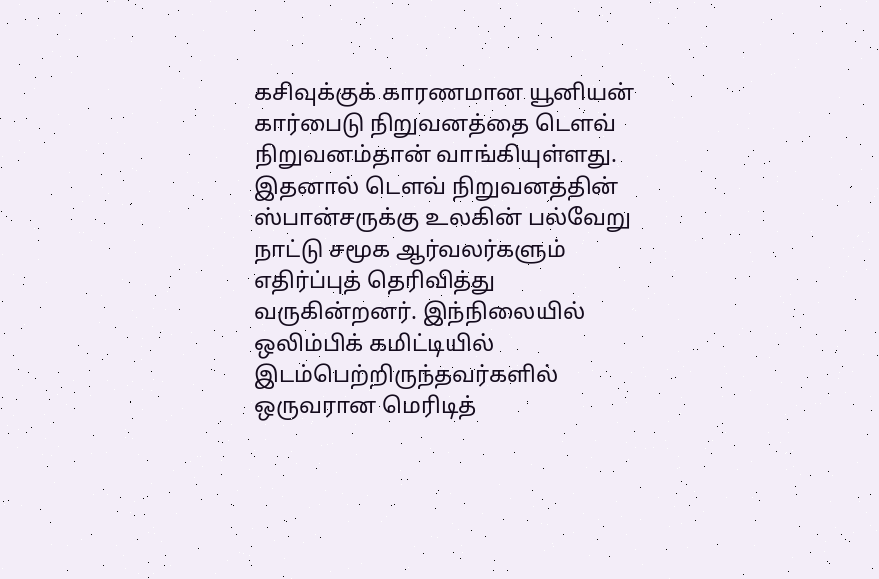கசிவுக்குக் காரணமான யூனியன் கார்பைடு நிறுவனத்தை டெளவ் நிறுவனம்தான் வாங்கியுள்ளது.
இதனால் டெளவ் நிறுவனத்தின் ஸ்பான்சருக்கு உலகின் பல்வேறு நாட்டு சமூக ஆர்வலர்களும் எதிர்ப்புத் தெரிவித்து வருகின்றனர். இந்நிலையில் ஒலிம்பிக் கமிட்டியில் இடம்பெற்றிருந்தவர்களில் ஒருவரான மெரிடித்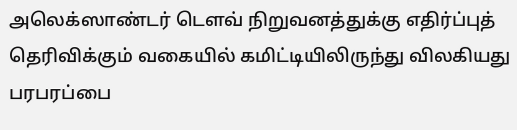அலெக்ஸாண்டர் டெளவ் நிறுவனத்துக்கு எதிர்ப்புத் தெரிவிக்கும் வகையில் கமிட்டியிலிருந்து விலகியது பரபரப்பை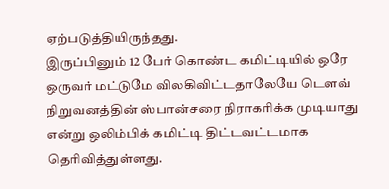ஏற்படுத்தியிருந்தது.
இருப்பினும் 12 பேர் கொண்ட கமிட்டியில் ஒரே ஒருவர் மட்டுமே விலகிவிட்டதாலேயே டெளவ் நிறுவனத்தின் ஸ்பான்சரை நிராகரிக்க முடியாது என்று ஒலிம்பிக் கமிட்டி திட்டவட்டமாக தெரிவித்துள்ளது.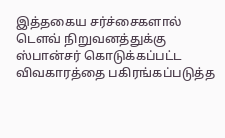இத்தகைய சர்ச்சைகளால் டெளவ் நிறுவனத்துக்கு ஸ்பான்சர் கொடுக்கப்பட்ட விவகாரத்தை பகிரங்கப்படுத்த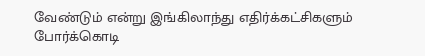வேண்டும் என்று இங்கிலாந்து எதிர்க்கட்சிகளும் போர்க்கொடி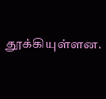தூக்கியுள்ளன.